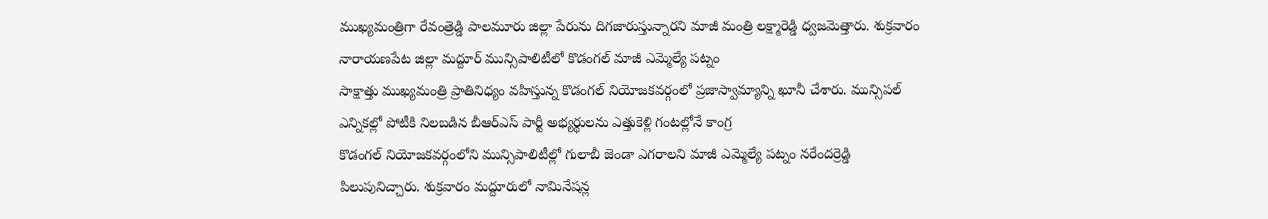ముఖ్యమంత్రిగా రేవంత్రెడ్డి పాలమూరు జిల్లా పేరును దిగజారుస్తున్నారని మాజీ మంత్రి లక్ష్మారెడ్డి ధ్వజమెత్తారు. శుక్రవారం నారాయణపేట జిల్లా మద్దూర్ మున్సిపాలిటీలో కొడంగల్ మాజీ ఎమ్మెల్యే పట్నం
సాక్షాత్తు ముఖ్యమంత్రి ప్రాతినిధ్యం వహిస్తున్న కొడంగల్ నియోజకవర్గంలో ప్రజాస్వామ్యాన్ని ఖూనీ చేశారు. మున్సిపల్ ఎన్నికల్లో పోటీకి నిలబడిన బీఆర్ఎస్ పార్టీ అభ్యర్థులను ఎత్తుకెళ్లి గంటల్లోనే కాంగ్ర
కొడంగల్ నియోజకవర్గంలోని మున్సిపాలిటీల్లో గులాబీ జెండా ఎగరాలని మాజీ ఎమ్మెల్యే పట్నం నరేందర్రెడ్డి పిలుపునిచ్చారు. శుక్రవారం మద్దూరులో నామినేషన్ల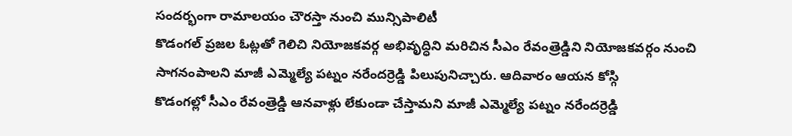సందర్భంగా రామాలయం చౌరస్తా నుంచి మున్సిపాలిటీ
కొడంగల్ ప్రజల ఓట్లతో గెలిచి నియోజకవర్గ అభివృద్ధిని మరిచిన సీఎం రేవంత్రెడ్డిని నియోజకవర్గం నుంచి సాగనంపాలని మాజీ ఎమ్మెల్యే పట్నం నరేందర్రెడ్డి పిలుపునిచ్చారు. ఆదివారం ఆయన కోస్గి
కొడంగల్లో సీఎం రేవంత్రెడ్డి ఆనవాళ్లు లేకుండా చేస్తామని మాజీ ఎమ్మెల్యే పట్నం నరేందర్రెడ్డి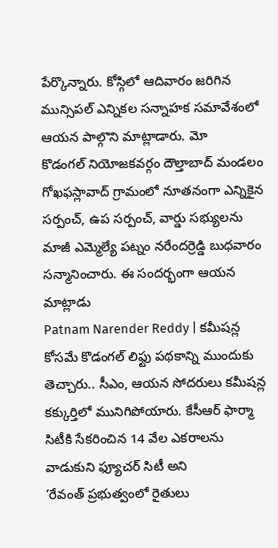పేర్కొన్నారు. కోస్గిలో ఆదివారం జరిగిన మున్సిపల్ ఎన్నికల సన్నాహక సమావేశంలో ఆయన పాల్గొని మాట్లాడారు. మో
కొడంగల్ నియోజకవర్గం దౌల్తాబాద్ మండలం గోఖఫస్లావాద్ గ్రామంలో నూతనంగా ఎన్నికైన సర్పంచ్, ఉప సర్పంచ్, వార్డు సభ్యులను మాజీ ఎమ్మెల్యే పట్నం నరేందర్రెడ్డి బుధవారం సన్మానించారు. ఈ సందర్భంగా ఆయన మాట్లాడు
Patnam Narender Reddy | కమీషన్ల కోసమే కొడంగల్ లిఫ్టు పథకాన్ని ముందుకు తెచ్చారు.. సీఎం, ఆయన సోదరులు కమీషన్ల కక్కుర్తిలో మునిగిపోయారు. కేసీఆర్ ఫార్మా సిటీకి సేకరించిన 14 వేల ఎకరాలను వాడుకుని ఫ్యూచర్ సిటీ అని
‘రేవంత్ ప్రభుత్వంలో రైతులు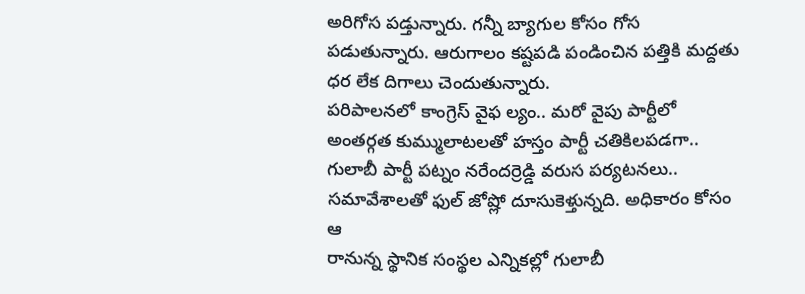అరిగోస పడ్తున్నారు. గన్నీ బ్యాగుల కోసం గోస పడుతున్నారు. ఆరుగాలం కష్టపడి పండించిన పత్తికి మద్దతు ధర లేక దిగాలు చెందుతున్నారు.
పరిపాలనలో కాంగ్రెస్ వైఫ ల్యం.. మరో వైపు పార్టీలో అంతర్గత కుమ్ములాటలతో హస్తం పార్టీ చతికిలపడగా.. గులాబీ పార్టీ పట్నం నరేందర్రెడ్డి వరుస పర్యటనలు.. సమావేశాలతో ఫుల్ జోష్లో దూసుకెళ్తున్నది. అధికారం కోసం ఆ
రానున్న స్థానిక సంస్థల ఎన్నికల్లో గులాబీ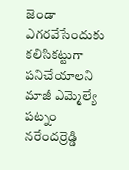జెండా ఎగరవేసేందుకు కలిసికట్టుగా పనిచేయాలని మాజీ ఎమ్మెల్యే పట్నం నరేందర్రెడ్డి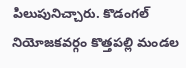పిలుపునిచ్చారు. కొడంగల్ నియోజకవర్గం కొత్తపల్లి మండల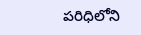పరిధిలోని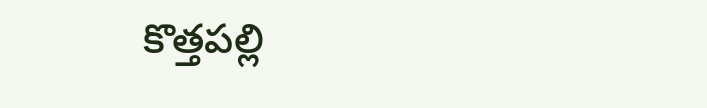కొత్తపల్లి